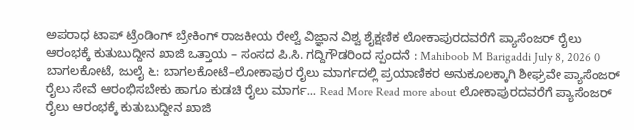ಅಪರಾಧ ಟಾಪ್ ಟ್ರೆಂಡಿಂಗ್ ಬ್ರೇಕಿಂಗ್ ರಾಜಕೀಯ ರೇಲ್ವೆ ವಿಜ್ಞಾನ ವಿಶ್ವ ಶೈಕ್ಷಣಿಕ ಲೋಕಾಪುರದವರೆಗೆ ಪ್ಯಾಸೆಂಜರ್ ರೈಲು ಆರಂಭಕ್ಕೆ ಕುತುಬುದ್ದೀನ ಖಾಜಿ ಒತ್ತಾಯ – ಸಂಸದ ಪಿ.ಸಿ. ಗದ್ದಿಗೌಡರಿಂದ ಸ್ಪಂದನೆ : Mahiboob M Barigaddi July 8, 2026 0 ಬಾಗಲಕೋಟೆ, ಜುಲೈ ೬: ಬಾಗಲಕೋಟೆ–ಲೋಕಾಪುರ ರೈಲು ಮಾರ್ಗದಲ್ಲಿ ಪ್ರಯಾಣಿಕರ ಅನುಕೂಲಕ್ಕಾಗಿ ಶೀಘ್ರವೇ ಪ್ಯಾಸೆಂಜರ್ ರೈಲು ಸೇವೆ ಆರಂಭಿಸಬೇಕು ಹಾಗೂ ಕುಡಚಿ ರೈಲು ಮಾರ್ಗ... Read More Read more about ಲೋಕಾಪುರದವರೆಗೆ ಪ್ಯಾಸೆಂಜರ್ ರೈಲು ಆರಂಭಕ್ಕೆ ಕುತುಬುದ್ದೀನ ಖಾಜಿ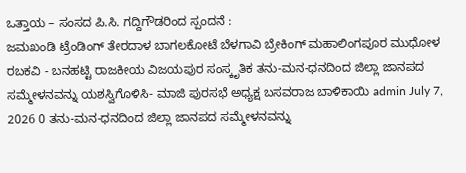ಒತ್ತಾಯ – ಸಂಸದ ಪಿ.ಸಿ. ಗದ್ದಿಗೌಡರಿಂದ ಸ್ಪಂದನೆ :
ಜಮಖಂಡಿ ಟ್ರೆಂಡಿಂಗ್ ತೇರದಾಳ ಬಾಗಲಕೋಟೆ ಬೆಳಗಾವಿ ಬ್ರೇಕಿಂಗ್ ಮಹಾಲಿಂಗಪೂರ ಮುಧೋಳ ರಬಕವಿ - ಬನಹಟ್ಟಿ ರಾಜಕೀಯ ವಿಜಯಪುರ ಸಂಸ್ಕೃತಿಕ ತನು-ಮನ-ಧನದಿಂದ ಜಿಲ್ಲಾ ಜಾನಪದ ಸಮ್ಮೇಳನವನ್ನು ಯಶಸ್ವಿಗೊಳಿಸಿ- ಮಾಜಿ ಪುರಸಭೆ ಅಧ್ಯಕ್ಷ ಬಸವರಾಜ ಬಾಳಿಕಾಯಿ admin July 7, 2026 0 ತನು-ಮನ-ಧನದಿಂದ ಜಿಲ್ಲಾ ಜಾನಪದ ಸಮ್ಮೇಳನವನ್ನು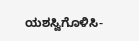ಯಶಸ್ವಿಗೊಳಿಸಿ-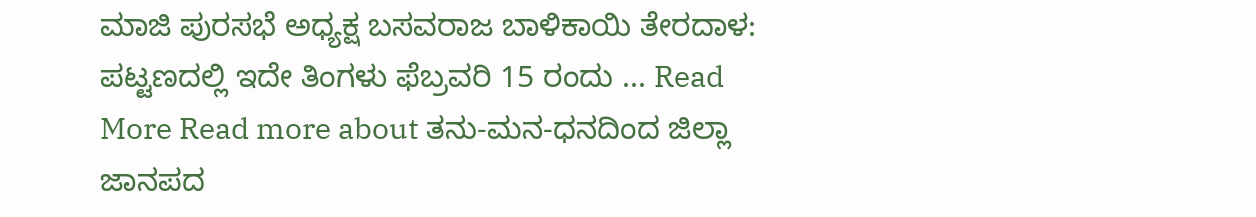ಮಾಜಿ ಪುರಸಭೆ ಅಧ್ಯಕ್ಷ ಬಸವರಾಜ ಬಾಳಿಕಾಯಿ ತೇರದಾಳ: ಪಟ್ಟಣದಲ್ಲಿ ಇದೇ ತಿಂಗಳು ಫೆಬ್ರವರಿ 15 ರಂದು ... Read More Read more about ತನು-ಮನ-ಧನದಿಂದ ಜಿಲ್ಲಾ ಜಾನಪದ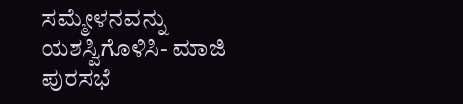ಸಮ್ಮೇಳನವನ್ನು ಯಶಸ್ವಿಗೊಳಿಸಿ- ಮಾಜಿ ಪುರಸಭೆ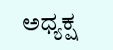ಅಧ್ಯಕ್ಷ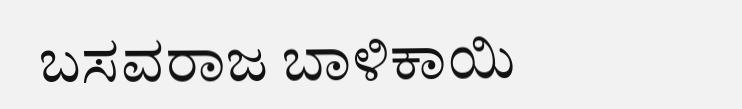ಬಸವರಾಜ ಬಾಳಿಕಾಯಿ